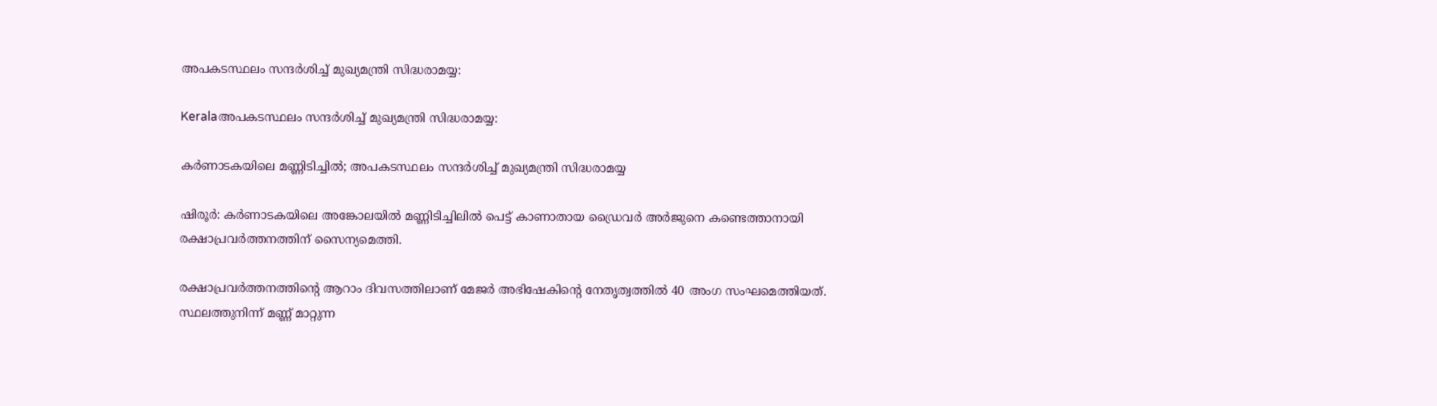അപകടസ്ഥലം സന്ദർശിച്ച് മുഖ്യമന്ത്രി സിദ്ധരാമയ്യ:

Keralaഅപകടസ്ഥലം സന്ദർശിച്ച് മുഖ്യമന്ത്രി സിദ്ധരാമയ്യ:

കർണാടകയിലെ മണ്ണിടിച്ചിൽ; അപകടസ്ഥലം സന്ദർശിച്ച് മുഖ്യമന്ത്രി സിദ്ധരാമയ്യ

ഷിരൂർ: കർണാടകയിലെ അങ്കോലയില്‍ മണ്ണിടിച്ചിലില്‍ പെട്ട് കാണാതായ ഡ്രൈവർ അർജുനെ കണ്ടെത്താനായി രക്ഷാപ്രവർത്തനത്തിന് സൈന്യമെത്തി.

രക്ഷാപ്രവർത്തനത്തിന്‍റെ ആറാം ദിവസത്തിലാണ് മേജർ അഭിഷേകിന്‍റെ നേതൃത്വത്തില്‍ 40 അംഗ സംഘമെത്തിയത്. സ്ഥലത്തുനിന്ന് മണ്ണ് മാറ്റുന്ന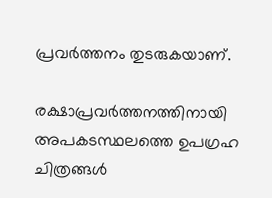പ്രവർത്തനം തുടരുകയാണ്.

രക്ഷാപ്രവർത്തനത്തിനായി അപകടസ്ഥലത്തെ ഉപഗ്രഹ ചിത്രങ്ങള്‍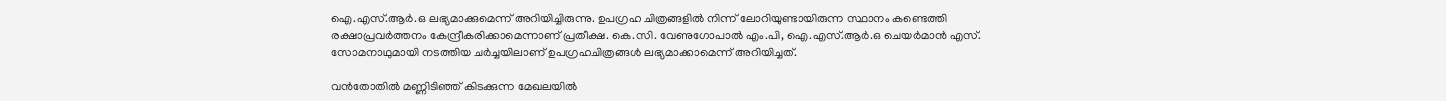ഐ.എസ്.ആർ.ഒ ലഭ്യമാക്കുമെന്ന് അറിയിച്ചിരുന്നു. ഉപഗ്രഹ ചിത്രങ്ങളില്‍ നിന്ന് ലോറിയുണ്ടായിരുന്ന സ്ഥാനം കണ്ടെത്തി രക്ഷാപ്രവർത്തനം കേന്ദ്രീകരിക്കാമെന്നാണ് പ്രതീക്ഷ. കെ.സി. വേണുഗോപാല്‍ എം.പി, ഐ.എസ്.ആർ.ഒ ചെയർമാൻ എസ്. സോമനാഥുമായി നടത്തിയ ചർച്ചയിലാണ് ഉപഗ്രഹചിത്രങ്ങള്‍ ലഭ്യമാക്കാമെന്ന് അറിയിച്ചത്.

വൻതോതില്‍ മണ്ണിടിഞ്ഞ് കിടക്കുന്ന മേഖലയില്‍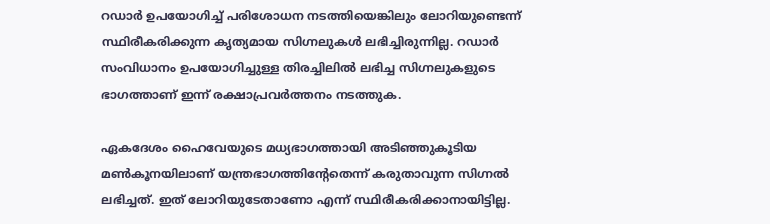റഡാർ ഉപയോഗിച്ച്‌ പരിശോധന നടത്തിയെങ്കിലും ലോറിയുണ്ടെന്ന് സ്ഥിരീകരിക്കുന്ന കൃത്യമായ സിഗ്നലുകള്‍ ലഭിച്ചിരുന്നില്ല. റഡാര്‍ സംവിധാനം ഉപയോഗിച്ചുള്ള തിരച്ചിലില്‍ ലഭിച്ച സിഗ്നലുകളുടെ ഭാഗത്താണ് ഇന്ന് രക്ഷാപ്രവർത്തനം നടത്തുക.

ഏകദേശം ഹൈവേയുടെ മധ്യഭാഗത്തായി അടിഞ്ഞുകൂടിയ മണ്‍കൂനയിലാണ് യന്ത്രഭാഗത്തിന്റേതെന്ന് കരുതാവുന്ന സിഗ്നല്‍ ലഭിച്ചത്. ഇത് ലോറിയുടേതാണോ എന്ന് സ്ഥിരീകരിക്കാനായിട്ടില്ല.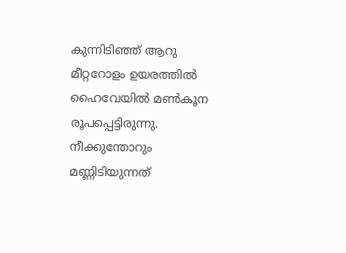കുന്നിടിഞ്ഞ് ആറു മീറ്ററോളം ഉയരത്തില്‍ ഹൈവേയില്‍ മണ്‍കൂന രൂപപ്പെട്ടിരുന്നു. നീക്കുന്തോറും മണ്ണിടിയുന്നത്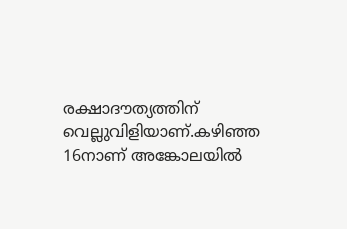രക്ഷാദൗത്യത്തിന് വെല്ലുവിളിയാണ്.കഴിഞ്ഞ 16നാണ് അങ്കോലയില്‍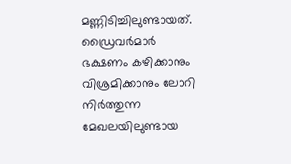മണ്ണിടിച്ചിലുണ്ടായത്. ഡ്രൈവർമാർ ഭക്ഷണം കഴിക്കാനും വിശ്രമിക്കാനും ലോറി നിർത്തുന്ന മേഖലയിലുണ്ടായ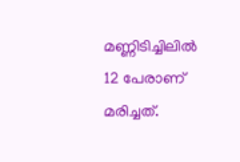മണ്ണിടിച്ചിലില്‍ 12 പേരാണ് മരിച്ചത്.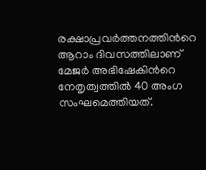രക്ഷാപ്രവർത്തനത്തിന്‍റെ ആറാം ദിവസത്തിലാണ് മേജർ അഭിഷേകിന്‍റെ നേതൃത്വത്തില്‍ 40 അംഗ സംഘമെത്തിയത്.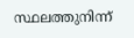സ്ഥലത്തുനിന്ന്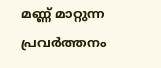മണ്ണ് മാറ്റുന്ന പ്രവർത്തനം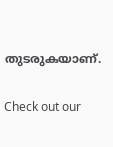തുടരുകയാണ്.


Check out our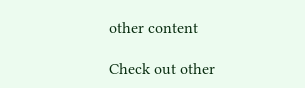other content

Check out other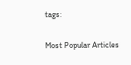tags:

Most Popular Articles